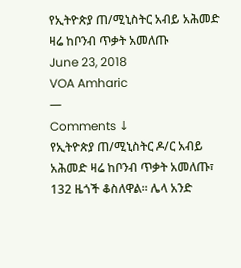የኢትዮጵያ ጠ/ሚኒስትር አብይ አሕመድ ዛሬ ከቦንብ ጥቃት አመለጡ
June 23, 2018
VOA Amharic
—
Comments ↓
የኢትዮጵያ ጠ/ሚኒስትር ዶ/ር አብይ አሕመድ ዛሬ ከቦንብ ጥቃት አመለጡ፣ 132 ዜጎች ቆስለዋል፡፡ ሌላ አንድ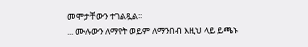መሞታቸውን ተገልጿል፡፡
... ሙሉውን ለማየት ወይም ለማንበብ እዚህ ላይ ይጫኑ